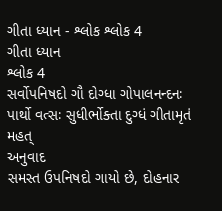ગીતા ધ્યાન - શ્લોક શ્લોક 4
ગીતા ધ્યાન
શ્લોક 4
સર્વોપનિષદો ગૌ દોગ્ધા ગોપાલનન્દનઃ
પાર્થો વત્સઃ સુધીર્ભોક્તા દુગ્ધં ગીતામૃતં મહત્
અનુવાદ
સમસ્ત ઉપનિષદો ગાયો છે, દોહનાર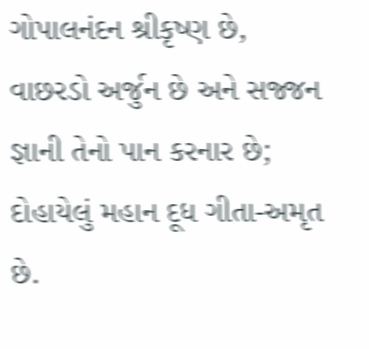ગોપાલનંદન શ્રીકૃષ્ણ છે, વાછરડો અર્જુન છે અને સજ્જન જ્ઞાની તેનો પાન કરનાર છે; દોહાયેલું મહાન દૂધ ગીતા-અમૃત છે.